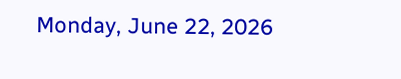Monday, June 22, 2026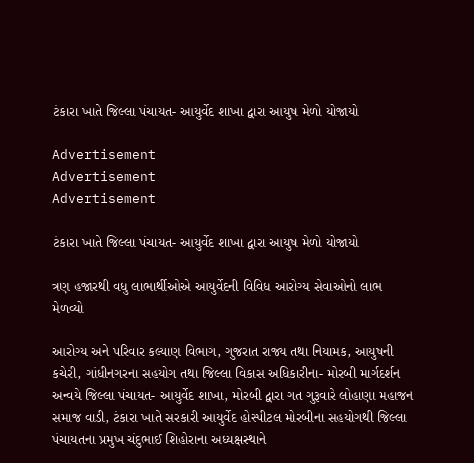ટંકારા ખાતે જિલ્લા પંચાયત- આયુર્વેદ શાખા દ્વારા આયુષ મેળો યોજાયો

Advertisement
Advertisement
Advertisement

ટંકારા ખાતે જિલ્લા પંચાયત- આયુર્વેદ શાખા દ્વારા આયુષ મેળો યોજાયો

ત્રણ હજારથી વધુ લાભાર્થીઓએ આયુર્વેદની વિવિધ આરોગ્ય સેવાઓનો લાભ મેળવ્યો

આરોગ્ય અને પરિવાર કલ્યાણ વિભાગ, ગુજરાત રાજ્ય તથા નિયામક, આયુષની કચેરી, ગાંધીનગરના સહયોગ તથા જિલ્લા વિકાસ અધિકારીના- મોરબી માર્ગદર્શન અન્વયે જિલ્લા પંચાયત- આયુર્વેદ શાખા, મોરબી દ્વારા ગત ગુરૂવારે લોહાણા મહાજન સમાજ વાડી, ટંકારા ખાતે સરકારી આયુર્વેદ હોસ્પીટલ મોરબીના સહયોગથી જિલ્લા પંચાયતના પ્રમુખ ચંદુભાઈ શિહોરાના અધ્યક્ષસ્થાને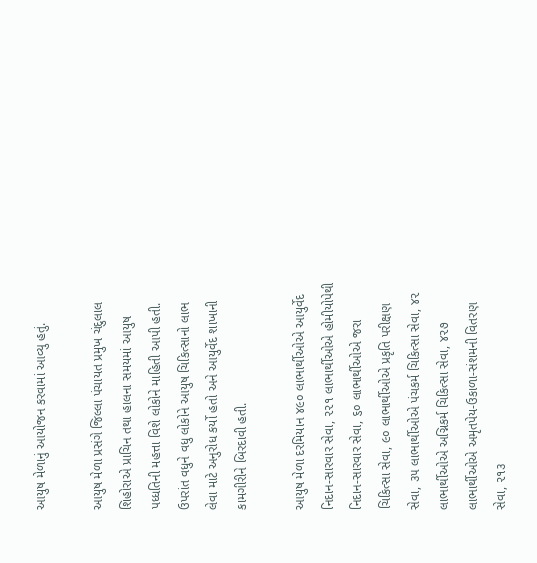આયુષ મેળાનું આયોજન કરવામાં આવ્યુ હતું.

આયુષ મેળા પ્રસંગે જિલ્લા પંચાયત પ્રમુખ ચંદુલાલ શિહોરાએ પ્રાચિન તથા હાલના સમયમાં આયુષ પધ્ધતિની મહત્તા વિશે લોકોને માહિતી આપી હતી. ઉપરાંત વધુને વધુ લોકોને આયુષ ચિકિત્સાનો લાભ લેવા માટે અનુરોધ કર્યો હતો અને આયુર્વેદ શાખાની કામગીરીને બિરદાવી હતી.

આયુષ મેળા દરમિયાન ૪૯૦ લાભાર્થીઓએ આયુર્વેદ નિદાન-સારવાર સેવા, ૨૨૧ લાભાર્થીઓએ હોમીયોપેથી નિદાન-સારવાર સેવા, ૬૦ લાભાર્થીઓએ જરા ચિકિત્સા સેવા, ૯૦ લાભાર્થીઓએ પ્રકૃતિ પરીક્ષણ સેવા, ૩૫ લાભાર્થીઓએ પંચકર્મ ચિકિત્સા સેવા, ૪૨ લાભાર્થીઓએ અગ્નિકર્મ ચિકિત્સા સેવા, ૪૨૭ લાભાર્થીઓએ અમૃતપેય-ઉકાળા-સંશમની વિતરણ સેવા, ૨૧૩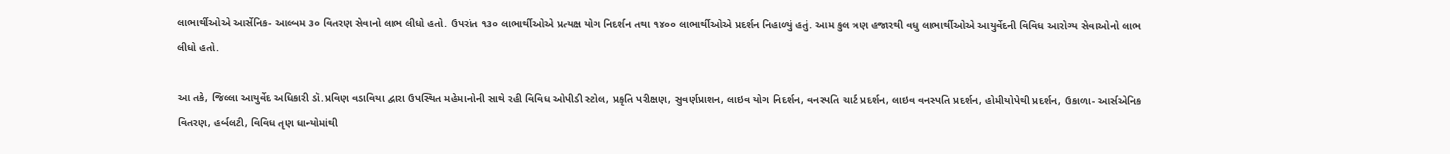લાભાર્થીઓએ આર્સેનિક- આલ્બમ ૩૦ વિતરણ સેવાનો લાભ લીધો હતો. ઉપરાંત ૧૩૦ લાભાર્થીઓએ પ્રત્યક્ષ યોગ નિદર્શન તથા ૧૪૦૦ લાભાર્થીઓએ પ્રદર્શન નિહાળ્યું હતું. આમ કુલ ત્રણ હજારથી વધુ લાભાર્થીઓએ આયુર્વેદની વિવિધ આરોગ્ય સેવાઓનો લાભ લીધો હતો.

આ તકે, જિલ્લા આયુર્વેદ અધિકારી ડૉ.પ્રવિણ વડાવિયા દ્વારા ઉપસ્થિત મહેમાનોની સાથે રહી વિવિધ ઓપીડી સ્ટોલ, પ્રકૃતિ પરીક્ષણ, સુવર્ણપ્રાશન, લાઇવ યોગ નિદર્શન, વનસ્પતિ ચાર્ટ પ્રદર્શન, લાઇવ વનસ્પતિ પ્રદર્શન, હોમીયોપેથી પ્રદર્શન, ઉકાળા- આર્સએનિક વિતરણ, હર્બલટી, વિવિધ તૃણ ધાન્યોમાંથી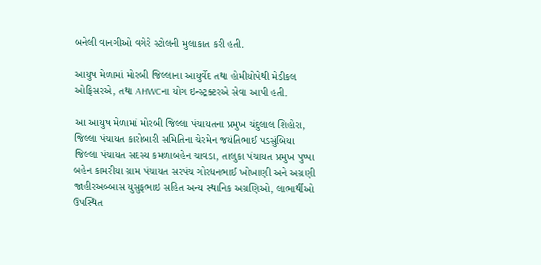બનેલી વાનગીઓ વગેરે સ્ટોલની મુલાકાત કરી હતી.

આયુષ મેળામાં મોરબી જિલ્લાના આયુર્વેદ તથા હોમીયોપેથી મેડીકલ ઓફિસરએ, તથા AHWCના યોગ ઇન્સ્ટ્રક્ટરએ સેવા આપી હતી.

આ આયુષ મેળામાં મોરબી જિલ્લા પંચાયતના પ્રમુખ ચંદુલાલ શિહોરા, જિલ્લા પંચાયત કારોબારી સમિતિના ચેરમેન જયંતિભાઈ પડસુંબિયા જિલ્લા પંચાયત સદસ્ય કમળાબહેન ચાવડા, તાલુકા પંચાયત પ્રમુખ પુષ્પા બહેન કામરીયા ગ્રામ પંચાયત સરપંચ ગોરધનભાઈ ખોખાણી અને અગ્રણી જાહીરઅબ્બાસ યુસુફભાઇ સહિત અન્ય સ્થાનિક અગ્રણિઓ, લાભાર્થીઓ ઉપસ્થિત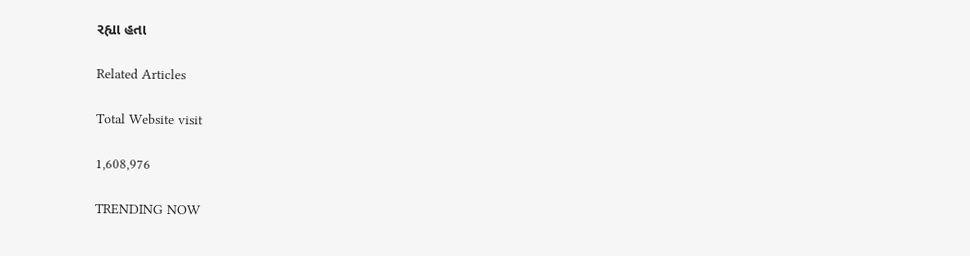રહ્યા હતા

Related Articles

Total Website visit

1,608,976

TRENDING NOW